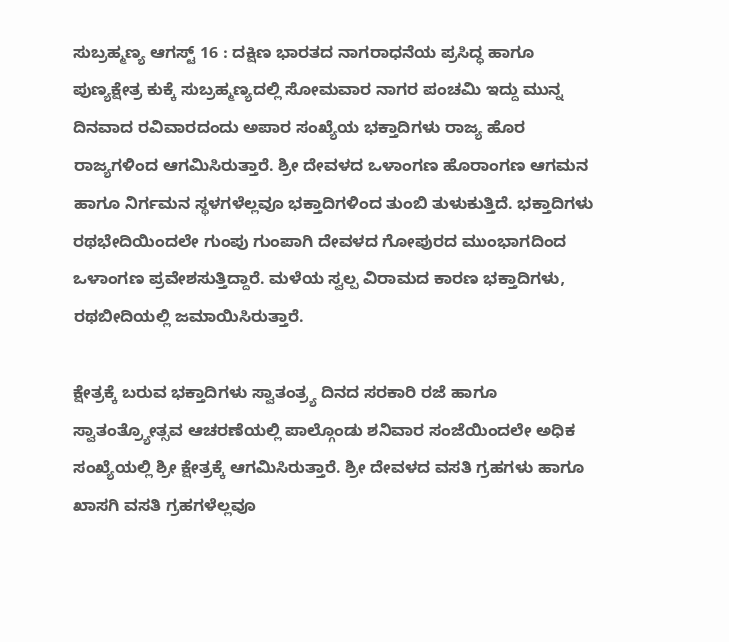ಸುಬ್ರಹ್ಮಣ್ಯ ಆಗಸ್ಟ್ 16 : ದಕ್ಷಿಣ ಭಾರತದ ನಾಗರಾಧನೆಯ ಪ್ರಸಿದ್ಧ ಹಾಗೂ ಪುಣ್ಯಕ್ಷೇತ್ರ ಕುಕ್ಕೆ ಸುಬ್ರಹ್ಮಣ್ಯದಲ್ಲಿ ಸೋಮವಾರ ನಾಗರ ಪಂಚಮಿ ಇದ್ದು ಮುನ್ನ ದಿನವಾದ ರವಿವಾರದಂದು ಅಪಾರ ಸಂಖ್ಯೆಯ ಭಕ್ತಾದಿಗಳು ರಾಜ್ಯ ಹೊರ ರಾಜ್ಯಗಳಿಂದ ಆಗಮಿಸಿರುತ್ತಾರೆ. ಶ್ರೀ ದೇವಳದ ಒಳಾಂಗಣ ಹೊರಾಂಗಣ ಆಗಮನ ಹಾಗೂ ನಿರ್ಗಮನ ಸ್ಥಳಗಳೆಲ್ಲವೂ ಭಕ್ತಾದಿಗಳಿಂದ ತುಂಬಿ ತುಳುಕುತ್ತಿದೆ. ಭಕ್ತಾದಿಗಳು ರಥಭೇದಿಯಿಂದಲೇ ಗುಂಪು ಗುಂಪಾಗಿ ದೇವಳದ ಗೋಪುರದ ಮುಂಭಾಗದಿಂದ ಒಳಾಂಗಣ ಪ್ರವೇಶಸುತ್ತಿದ್ದಾರೆ. ಮಳೆಯ ಸ್ವಲ್ಪ ವಿರಾಮದ ಕಾರಣ ಭಕ್ತಾದಿಗಳು, ರಥಬೀದಿಯಲ್ಲಿ ಜಮಾಯಿಸಿರುತ್ತಾರೆ.

ಕ್ಷೇತ್ರಕ್ಕೆ ಬರುವ ಭಕ್ತಾದಿಗಳು ಸ್ವಾತಂತ್ರ್ಯ ದಿನದ ಸರಕಾರಿ ರಜೆ ಹಾಗೂ ಸ್ವಾತಂತ್ರ್ಯೋತ್ಸವ ಆಚರಣೆಯಲ್ಲಿ ಪಾಲ್ಗೊಂಡು ಶನಿವಾರ ಸಂಜೆಯಿಂದಲೇ ಅಧಿಕ ಸಂಖ್ಯೆಯಲ್ಲಿ ಶ್ರೀ ಕ್ಷೇತ್ರಕ್ಕೆ ಆಗಮಿಸಿರುತ್ತಾರೆ. ಶ್ರೀ ದೇವಳದ ವಸತಿ ಗ್ರಹಗಳು ಹಾಗೂ ಖಾಸಗಿ ವಸತಿ ಗ್ರಹಗಳೆಲ್ಲವೂ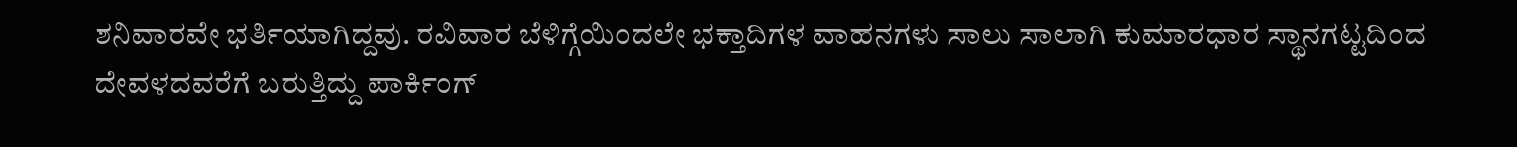ಶನಿವಾರವೇ ಭರ್ತಿಯಾಗಿದ್ದವು. ರವಿವಾರ ಬೆಳಿಗ್ಗೆಯಿಂದಲೇ ಭಕ್ತಾದಿಗಳ ವಾಹನಗಳು ಸಾಲು ಸಾಲಾಗಿ ಕುಮಾರಧಾರ ಸ್ಥಾನಗಟ್ಟದಿಂದ ದೇವಳದವರೆಗೆ ಬರುತ್ತಿದ್ದು ಪಾರ್ಕಿಂಗ್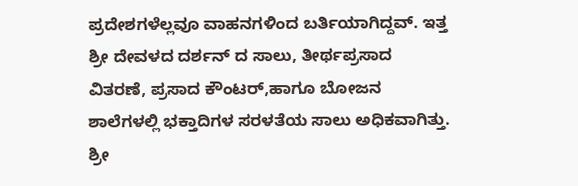ಪ್ರದೇಶಗಳೆಲ್ಲವೂ ವಾಹನಗಳಿಂದ ಬರ್ತಿಯಾಗಿದ್ದವ್. ಇತ್ತ ಶ್ರೀ ದೇವಳದ ದರ್ಶನ್ ದ ಸಾಲು, ತೀರ್ಥಪ್ರಸಾದ ವಿತರಣೆ, ಪ್ರಸಾದ ಕೌಂಟರ್,ಹಾಗೂ ಬೋಜನ ಶಾಲೆಗಳಲ್ಲಿ ಭಕ್ತಾದಿಗಳ ಸರಳತೆಯ ಸಾಲು ಅಧಿಕವಾಗಿತ್ತು. ಶ್ರೀ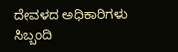ದೇವಳದ ಅಧಿಕಾರಿಗಳು ಸಿಬ್ಬಂದಿ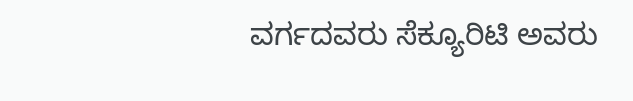ವರ್ಗದವರು ಸೆಕ್ಯೂರಿಟಿ ಅವರು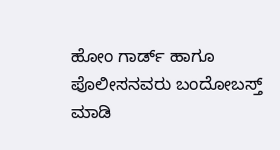ಹೋಂ ಗಾರ್ಡ್ ಹಾಗೂ ಪೊಲೀಸನವರು ಬಂದೋಬಸ್ತ್
ಮಾಡಿ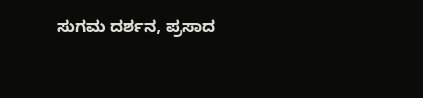ಸುಗಮ ದರ್ಶನ, ಪ್ರಸಾದ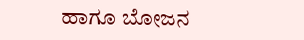ಹಾಗೂ ಬೋಜನ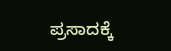ಪ್ರಸಾದಕ್ಕೆ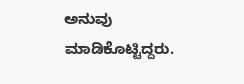ಅನುವು ಮಾಡಿಕೊಟ್ಟಿದ್ದರು.